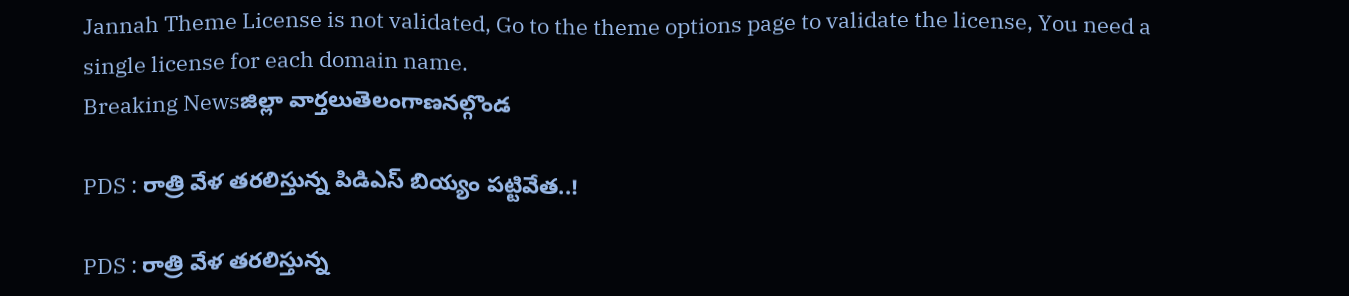Jannah Theme License is not validated, Go to the theme options page to validate the license, You need a single license for each domain name.
Breaking Newsజిల్లా వార్తలుతెలంగాణనల్గొండ

PDS : రాత్రి వేళ తరలిస్తున్న పిడిఎస్ బియ్యం పట్టివేత..!

PDS : రాత్రి వేళ తరలిస్తున్న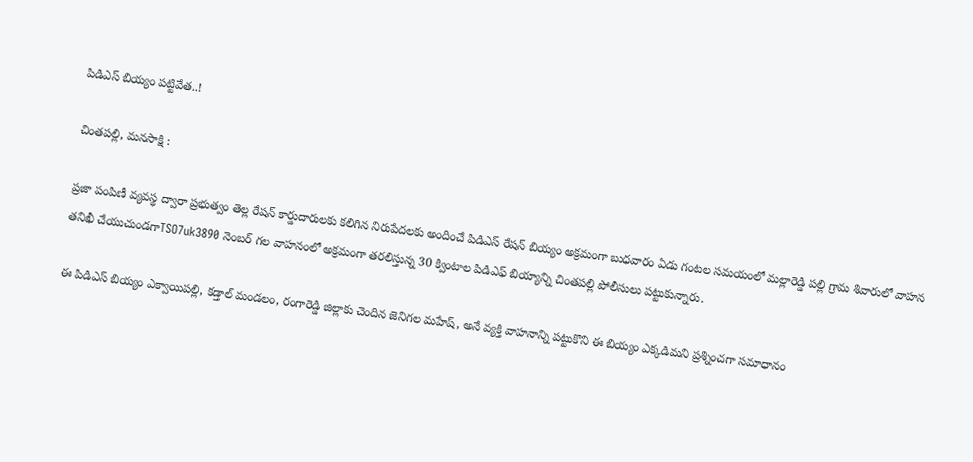పిడిఎస్ బియ్యం పట్టివేత..!

చింతపల్లి, మనసాక్షి :

ప్రజా పంపిణీ వ్యవస్థ ద్వారా ప్రభుత్వం తెల్ల రేషన్ కార్డుదారులకు కలిగిన నిరుపేదలకు అందించే పిడిఎస్ రేషన్ బియ్యం అక్రమంగా బుధవారం ఏడు గంటల సమయంలో మల్లారెడ్డి పల్లి గ్రామ శివారులో వాహన తనిఖీ చేయుచుండగాTSO7uk3890 నెంబర్ గల వాహనంలో అక్రమంగా తరలిస్తున్న 30 క్వింటాల పిడిఎఫ్ బియ్యాన్ని చింతపల్లి పోలీసులు పట్టుకున్నారు.

ఈ పిడిఎస్ బియ్యం ఎక్వాయిపల్లి, కడ్తాల్ మండలం, రంగారెడ్డి జిల్లాకు చెందిన జెనిగల మహేష్, అనే వ్యక్తి వాహనాన్ని పట్టుకొని ఈ బియ్యం ఎక్కడిమని ప్రశ్నించగా సమాధానం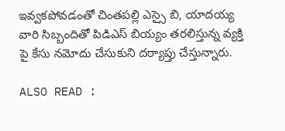ఇవ్వకపోవడంతో చింతపల్లి ఎస్సై బి, యాదయ్య వారి సిబ్బందితో పిడిఎస్ బియ్యం తరలిస్తున్న వ్యక్తి పై కేసు నమోదు చేసుకుని దర్యాప్తు చేస్తున్నారు.

ALSO READ :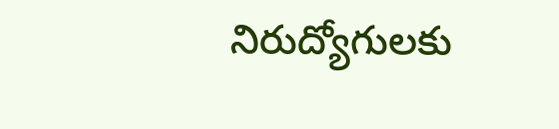నిరుద్యోగులకు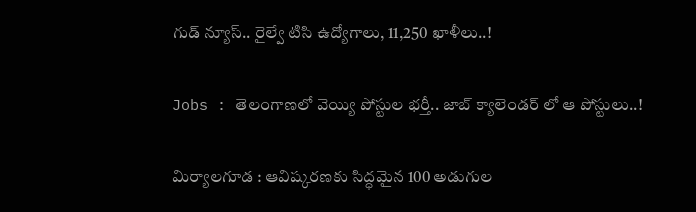గుడ్ న్యూస్.. రైల్వే టిసి ఉద్యోగాలు, 11,250 ఖాళీలు..!

Jobs : తెలంగాణలో వెయ్యి పోస్టుల భర్తీ.. జాబ్ క్యాలెండర్ లో ఆ పోస్టులు..!

మిర్యాలగూడ : ఆవిష్కరణకు సిద్ధమైన 100 అడుగుల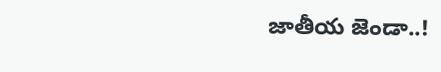జాతీయ జెండా..!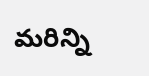మరిన్ని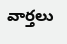వార్తలు